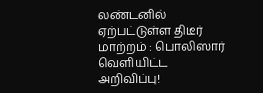லண்டனில் ஏற்பட்டுள்ள திடீர் மாற்றம் : பொலிஸார் வெளியிட்ட அறிவிப்பு!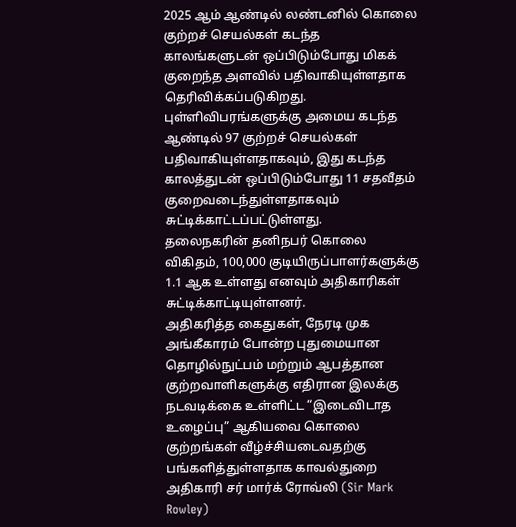2025 ஆம் ஆண்டில் லண்டனில் கொலை குற்றச் செயல்கள் கடந்த காலங்களுடன் ஒப்பிடும்போது மிகக் குறைந்த அளவில் பதிவாகியுள்ளதாக தெரிவிக்கப்படுகிறது.
புள்ளிவிபரங்களுக்கு அமைய கடந்த ஆண்டில் 97 குற்றச் செயல்கள் பதிவாகியுள்ளதாகவும், இது கடந்த காலத்துடன் ஒப்பிடும்போது 11 சதவீதம் குறைவடைந்துள்ளதாகவும் சுட்டிக்காட்டப்பட்டுள்ளது.
தலைநகரின் தனிநபர் கொலை விகிதம், 100,000 குடியிருப்பாளர்களுக்கு 1.1 ஆக உள்ளது எனவும் அதிகாரிகள் சுட்டிக்காட்டியுள்ளனர்.
அதிகரித்த கைதுகள், நேரடி முக அங்கீகாரம் போன்ற புதுமையான தொழில்நுட்பம் மற்றும் ஆபத்தான குற்றவாளிகளுக்கு எதிரான இலக்கு நடவடிக்கை உள்ளிட்ட “இடைவிடாத உழைப்பு” ஆகியவை கொலை குற்றங்கள் வீழ்ச்சியடைவதற்கு பங்களித்துள்ளதாக காவல்துறை அதிகாரி சர் மார்க் ரோவ்லி (Sir Mark Rowley)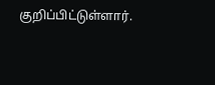குறிப்பிட்டுள்ளார்.